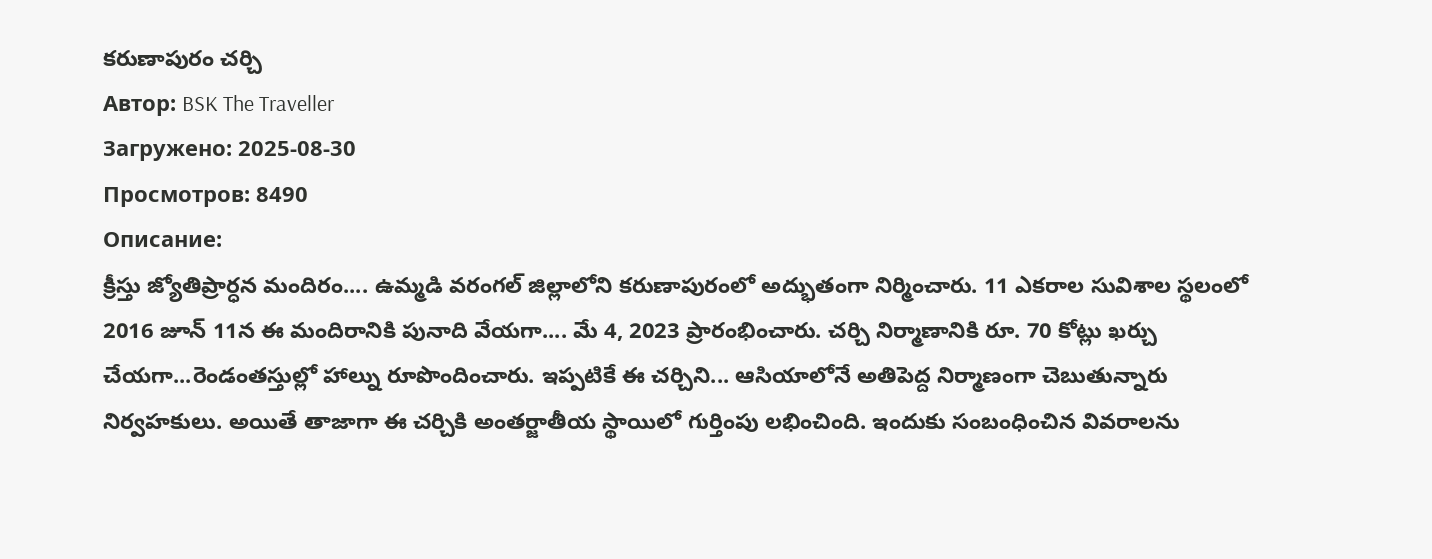కరుణాపురం చర్చి
Автор: BSK The Traveller
Загружено: 2025-08-30
Просмотров: 8490
Описание:
క్రీస్తు జ్యోతిప్రార్ధన మందిరం.... ఉమ్మడి వరంగల్ జిల్లాలోని కరుణాపురంలో అద్భుతంగా నిర్మించారు. 11 ఎకరాల సువిశాల స్థలంలో 2016 జూన్ 11న ఈ మందిరానికి పునాది వేయగా.... మే 4, 2023 ప్రారంభించారు. చర్చి నిర్మాణానికి రూ. 70 కోట్లు ఖర్చు చేయగా...రెండంతస్తుల్లో హాల్ను రూపొందించారు. ఇప్పటికే ఈ చర్చిని... ఆసియాలోనే అతిపెద్ద నిర్మాణంగా చెబుతున్నారు నిర్వహకులు. అయితే తాజాగా ఈ చర్చికి అంతర్జాతీయ స్థాయిలో గుర్తింపు లభించింది. ఇందుకు సంబంధించిన వివరాలను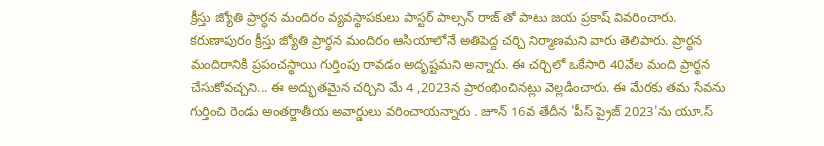క్రీస్తు జ్యోతి ప్రార్ధన మందిరం వ్యవస్థాపకులు పాస్టర్ పాల్సన్ రాజ్ తో పాటు జయ ప్రకాష్ వివరించారు.
కరుణాపురం క్రీస్తు జ్యోతి ప్రార్ధన మందిరం ఆసియాలోనే అతిపెద్ద చర్చి నిర్మాణమని వారు తెలిపారు. ప్రార్ధన మందిరానికి ప్రపంచస్థాయి గుర్తింపు రావడం అదృష్టమని అన్నారు. ఈ చర్చిలో ఒకేసారి 40వేల మంది ప్రార్థన చేసుకోవచ్చని... ఈ అద్భుతమైన చర్చిని మే 4 ,2023న ప్రారంభించినట్లు వెల్లడించారు. ఈ మేరకు తమ సేవను గుర్తించి రెండు అంతర్జాతీయ అవార్డులు వరించాయన్నారు . జూన్ 16వ తేదీన 'పీస్ ప్రైజ్ 2023'ను యూ.స్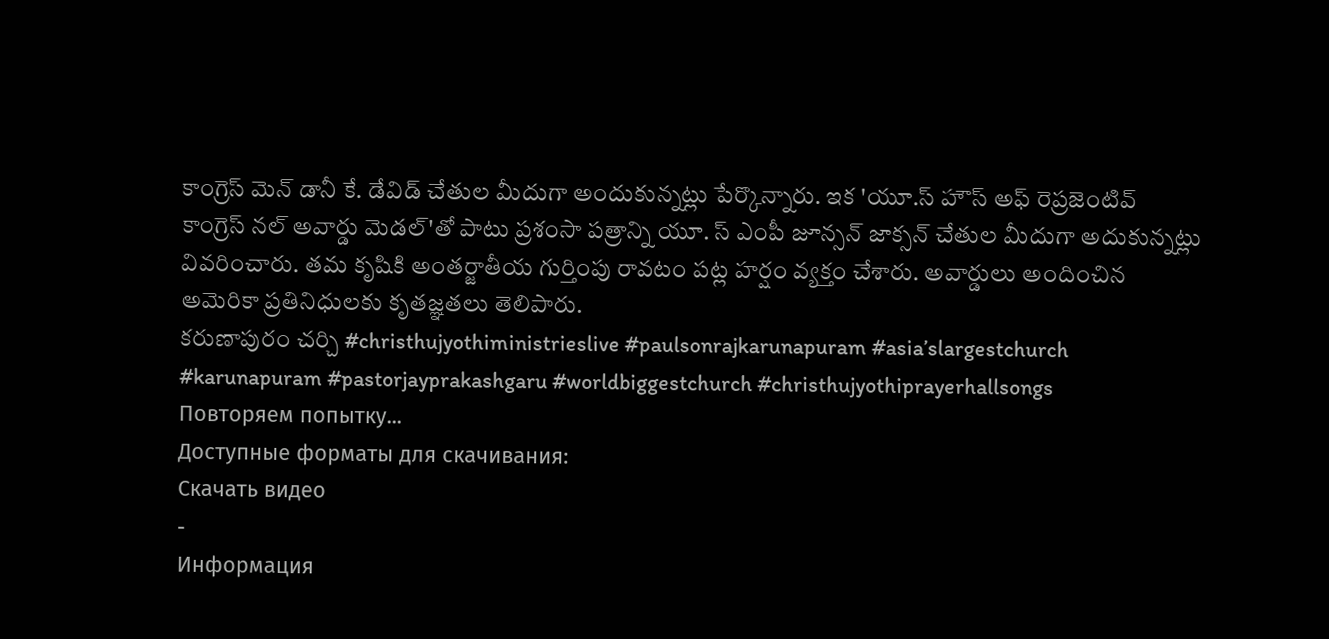కాంగ్రెస్ మెన్ డానీ కే. డేవిడ్ చేతుల మీదుగా అందుకున్నట్లు పేర్కొన్నారు. ఇక 'యూ.స్ హౌస్ అఫ్ రెప్రజెంటివ్ కాంగ్రెస్ నల్ అవార్డు మెడల్'తో పాటు ప్రశంసా పత్రాన్ని యూ. స్ ఎంపీ జూన్సన్ జాక్సన్ చేతుల మీదుగా అదుకున్నట్లు వివరించారు. తమ కృషికి అంతర్జాతీయ గుర్తింపు రావటం పట్ల హర్షం వ్యక్తం చేశారు. అవార్డులు అందించిన అమెరికా ప్రతినిధులకు కృతజ్ఞతలు తెలిపారు.
కరుణాపురం చర్చి #christhujyothiministrieslive #paulsonrajkarunapuram #asia’slargestchurch #karunapuram #pastorjayprakashgaru #worldbiggestchurch #christhujyothiprayerhallsongs
Повторяем попытку...
Доступные форматы для скачивания:
Скачать видео
-
Информация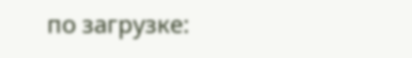по загрузке: